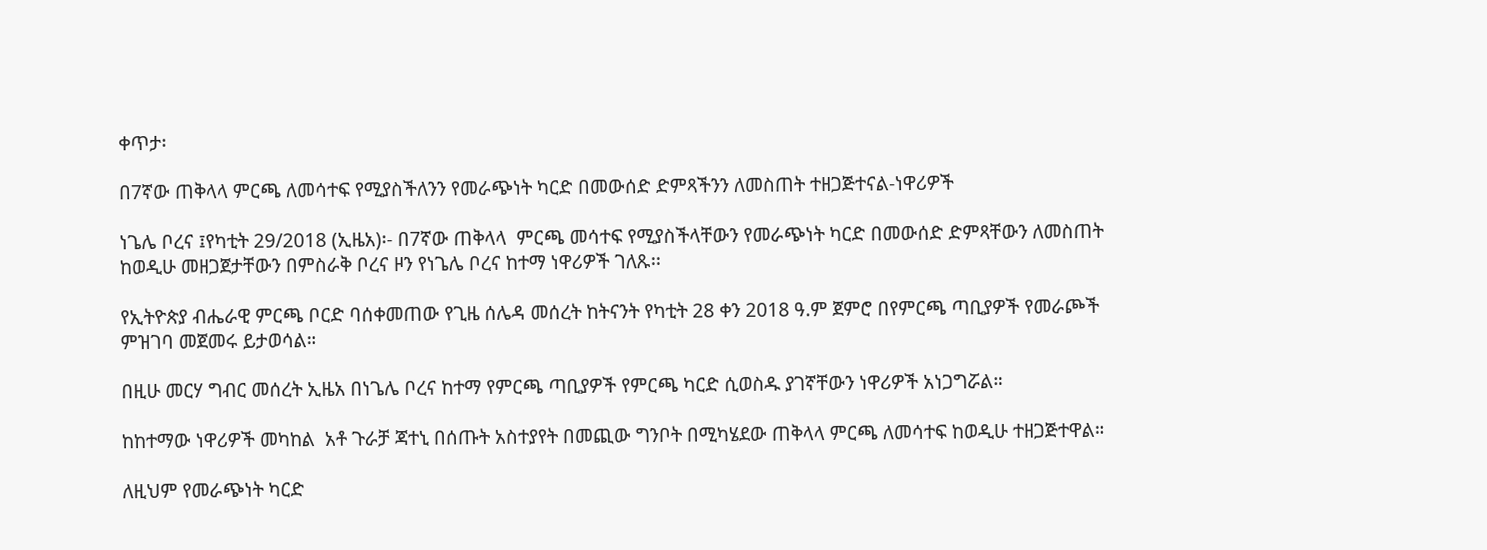ቀጥታ፡

በ7ኛው ጠቅላላ ምርጫ ለመሳተፍ የሚያስችለንን የመራጭነት ካርድ በመውሰድ ድምጻችንን ለመስጠት ተዘጋጅተናል-ነዋሪዎች

ነጌሌ ቦረና ፤የካቲት 29/2018 (ኢዜአ)፡- በ7ኛው ጠቅላላ  ምርጫ መሳተፍ የሚያስችላቸውን የመራጭነት ካርድ በመውሰድ ድምጻቸውን ለመስጠት ከወዲሁ መዘጋጀታቸውን በምስራቅ ቦረና ዞን የነጌሌ ቦረና ከተማ ነዋሪዎች ገለጹ፡፡

የኢትዮጵያ ብሔራዊ ምርጫ ቦርድ ባሰቀመጠው የጊዜ ሰሌዳ መሰረት ከትናንት የካቲት 28 ቀን 2018 ዓ.ም ጀምሮ በየምርጫ ጣቢያዎች የመራጮች ምዝገባ መጀመሩ ይታወሳል።

በዚሁ መርሃ ግብር መሰረት ኢዜአ በነጌሌ ቦረና ከተማ የምርጫ ጣቢያዎች የምርጫ ካርድ ሲወስዱ ያገኛቸውን ነዋሪዎች አነጋግሯል።

ከከተማው ነዋሪዎች መካከል  አቶ ጉራቻ ጃተኒ በሰጡት አስተያየት በመጪው ግንቦት በሚካሄደው ጠቅላላ ምርጫ ለመሳተፍ ከወዲሁ ተዘጋጅተዋል።

ለዚህም የመራጭነት ካርድ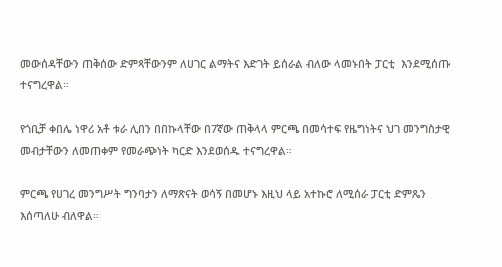መውሰዳቸውን ጠቅሰው ድምጻቸውንም ለሀገር ልማትና እድገት ይሰራል ብለው ላመኑበት ፓርቲ  እንደሚሰጡ ተናግረዋል።

የጎቢቻ ቀበሌ ነዋሪ አቶ ቱራ ሊበን በበኩላቸው በ7ኛው ጠቅላላ ምርጫ በመሳተፍ የዜግነትና ህገ መንግስታዊ መብታቸውን ለመጠቀም የመራጭነት ካርድ እንደወሰዱ ተናግረዋል።

ምርጫ የሀገረ መንግሥት ግንባታን ለማጽናት ወሳኝ በመሆኑ እዚህ ላይ አተኩሮ ለሚሰራ ፓርቲ ድምጼን እሰጣለሁ ብለዋል።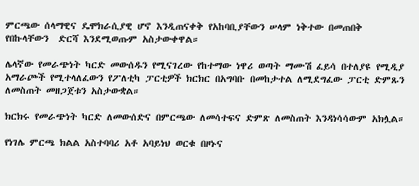ምርጫው ሰላማዊና ዴሞክራሲያዊ ሆኖ እንዲጠናቀቅ የአከባቢያቸውን ሠላም ነቅተው በመጠበቅ  የበኩላቸውን  ድርሻ እንደሚወጡም አስታውቀዋል።

ሌላኛው የመራጭነት ካርድ መውሰዱን የሚናገረው የከተማው ነዋሪ ወጣት ማሙሽ ፈይሳ በተለያዩ የሚዲያ አማራጮች የሚተላለፈውን የፖለቲካ ፓርቲዎች ክርክር በአግባቡ በመከታተል ለሚደግፈው ፓርቲ ድምጹን ለመስጠት መዘጋጀቱን አስታውቋል።

ክርክሩ የመራጭነት ካርድ ለመውሰድና በምርጫው ለመሳተፍና ድምጽ ለመስጠት እንዳነሳሳውም አክሏል።

የነገሌ ምርጫ ክልል አስተባባሪ አቶ አባይነህ ወርቁ በዞኑና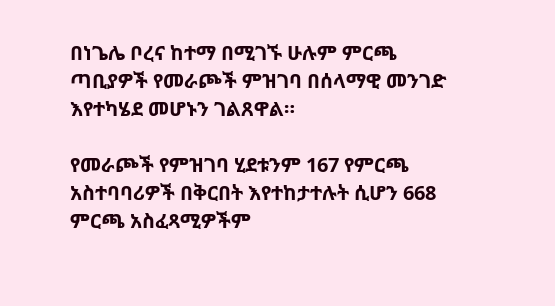በነጌሌ ቦረና ከተማ በሚገኙ ሁሉም ምርጫ ጣቢያዎች የመራጮች ምዝገባ በሰላማዊ መንገድ እየተካሄደ መሆኑን ገልጸዋል።

የመራጮች የምዝገባ ሂደቱንም 167 የምርጫ አስተባባሪዎች በቅርበት እየተከታተሉት ሲሆን 668 ምርጫ አስፈጻሚዎችም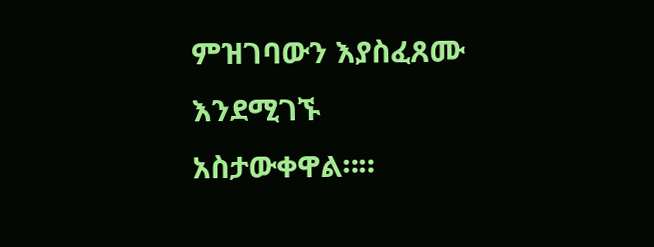ምዝገባውን እያስፈጸሙ እንደሚገኙ አስታውቀዋል።።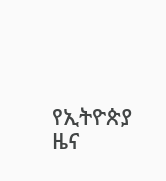የኢትዮጵያ ዜና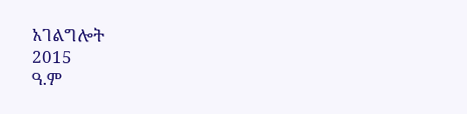አገልግሎት
2015
ዓ.ም